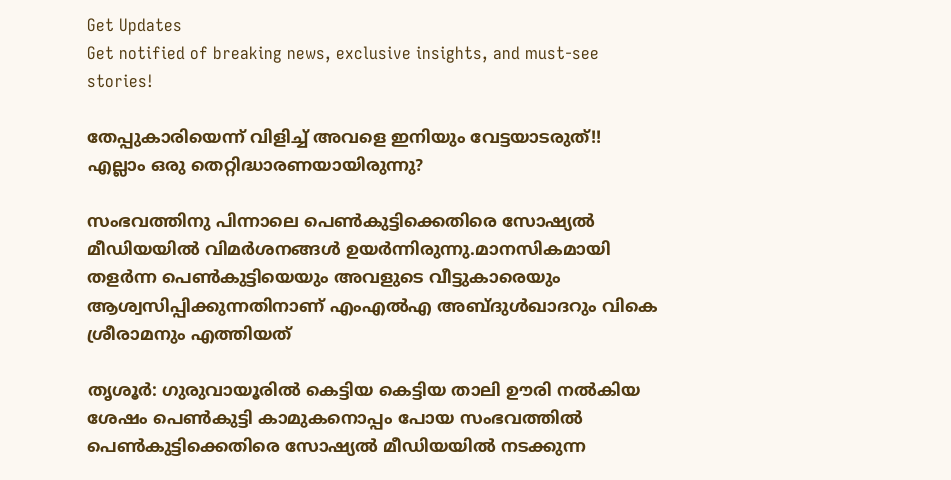Get Updates
Get notified of breaking news, exclusive insights, and must-see stories!

തേപ്പുകാരിയെന്ന് വിളിച്ച് അവളെ ഇനിയും വേട്ടയാടരുത്!! എല്ലാം ഒരു തെറ്റിദ്ധാരണയായിരുന്നു?

സംഭവത്തിനു പിന്നാലെ പെൺകുട്ടിക്കെതിരെ സോഷ്യൽ മീഡിയയിൽ വിമർശനങ്ങൾ ഉയർന്നിരുന്നു.മാനസികമായി തളർന്ന പെൺകുട്ടിയെയും അവളുടെ വീട്ടുകാരെയും ആശ്വസിപ്പിക്കുന്നതിനാണ് എംഎൽഎ അബ്ദുൾഖാദറും വികെ ശ്രീരാമനും എത്തിയത്

തൃശൂർ: ഗുരുവായൂരിൽ കെട്ടിയ കെട്ടിയ താലി ഊരി നൽകിയ ശേഷം പെൺകുട്ടി കാമുകനൊപ്പം പോയ സംഭവത്തിൽ പെൺകുട്ടിക്കെതിരെ സോഷ്യൽ മീഡിയയിൽ നടക്കുന്ന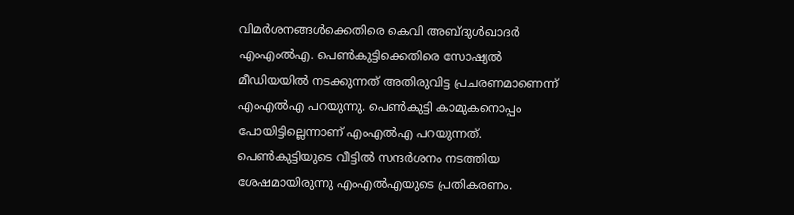വിമർശനങ്ങൾക്കെതിരെ കെവി അബ്ദുൾഖാദർ എംഎംല്‍എ. പെൺകുട്ടിക്കെതിരെ സോഷ്യൽ മീഡിയയിൽ നടക്കുന്നത് അതിരുവിട്ട പ്രചരണമാണെന്ന് എംഎൽഎ പറയുന്നു. പെൺകുട്ടി കാമുകനൊപ്പം പോയിട്ടില്ലെന്നാണ് എംഎൽഎ പറയുന്നത്. പെൺകുട്ടിയുടെ വീട്ടിൽ സന്ദര്‍ശനം നടത്തിയ ശേഷമായിരുന്നു എംഎൽഎയുടെ പ്രതികരണം.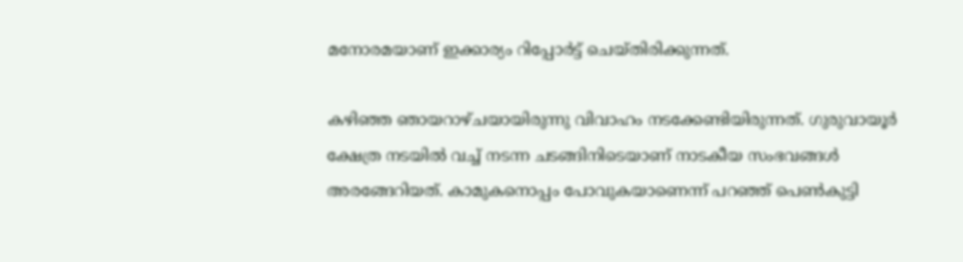മനോരമയാണ് ഇക്കാര്യം റിപ്പോർട്ട് ചെയ്തിരിക്കുന്നത്.

കഴിഞ്ഞ ഞായറാഴ്ചയായിരുന്നു വിവാഹം നടക്കേണ്ടിയിരുന്നത്. ഗുരുവായൂർ ക്ഷേത്ര നടയിൽ വച്ച് നടന്ന ചടങ്ങിനിടെയാണ് നാടകീയ സംഭവങ്ങൾ അരങ്ങേറിയത്. കാമുകനൊപ്പം പോവുകയാണെന്ന് പറഞ്ഞ് പെൺകുട്ടി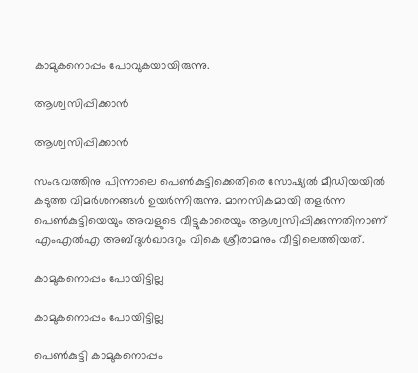കാമുകനൊപ്പം പോവുകയായിരുന്നു.

ആശ്വസിപ്പിക്കാൻ

ആശ്വസിപ്പിക്കാൻ

സംഭവത്തിനു പിന്നാലെ പെൺകുട്ടിക്കെതിരെ സോഷ്യൽ മീഡിയയിൽ കടുത്ത വിമർശനങ്ങൾ ഉയർന്നിരുന്നു. മാനസികമായി തളർന്ന പെൺകുട്ടിയെയും അവളുടെ വീട്ടുകാരെയും ആശ്വസിപ്പിക്കുന്നതിനാണ് എംഎൽഎ അബ്ദുൾഖാദറും വികെ ശ്രീരാമനും വീട്ടിലെത്തിയത്.

കാമുകനൊപ്പം പോയിട്ടില്ല

കാമുകനൊപ്പം പോയിട്ടില്ല

പെൺ‌കുട്ടി കാമുകനൊപ്പം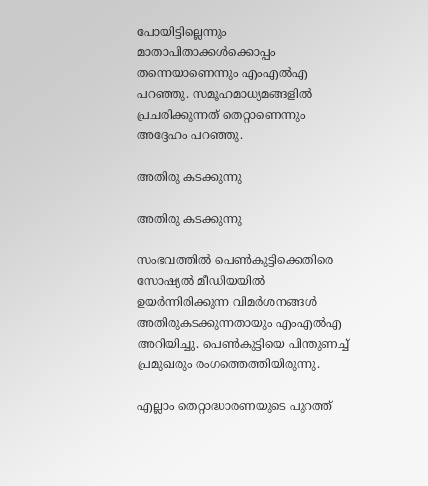പോയിട്ടില്ലെന്നും മാതാപിതാക്കൾക്കൊപ്പം തന്നെയാണെന്നും എംഎൽഎ പറഞ്ഞു. സമൂഹമാധ്യമങ്ങളിൽ പ്രചരിക്കുന്നത് തെറ്റാണെന്നും അദ്ദേഹം പറഞ്ഞു.

അതിരു കടക്കുന്നു

അതിരു കടക്കുന്നു

സംഭവത്തിൽ പെൺകുട്ടിക്കെതിരെ സോഷ്യൽ മീഡിയയിൽ ഉയർന്നിരിക്കുന്ന വിമർശനങ്ങൾ അതിരുകടക്കുന്നതായും എംഎൽഎ അറിയിച്ചു. പെൺകുട്ടിയെ പിന്തുണച്ച് പ്രമുഖരും രംഗത്തെത്തിയിരുന്നു.

എല്ലാം തെറ്റാദ്ധാരണയുടെ പുറത്ത്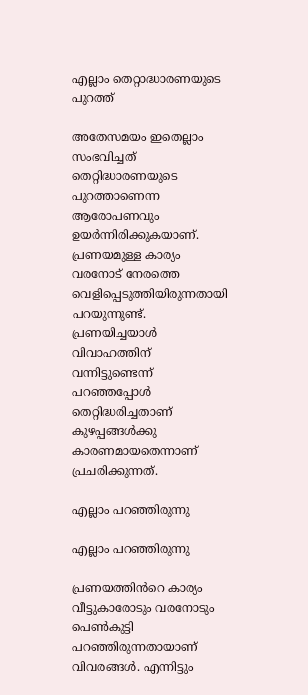എല്ലാം തെറ്റാദ്ധാരണയുടെ പുറത്ത്

അതേസമയം ഇതെല്ലാം സംഭവിച്ചത് തെറ്റിദ്ധാരണയുടെ പുറത്താണെന്ന ആരോപണവും ഉയർന്നിരിക്കുകയാണ്. പ്രണയമുള്ള കാര്യം വരനോട് നേരത്തെ വെളിപ്പെടുത്തിയിരുന്നതായി പറയുന്നുണ്ട്. പ്രണയിച്ചയാൾ വിവാഹത്തിന് വന്നിട്ടുണ്ടെന്ന് പറഞ്ഞപ്പോൾ തെറ്റിദ്ധരിച്ചതാണ് കുഴപ്പങ്ങൾക്കു കാരണമായതെന്നാണ് പ്രചരിക്കുന്നത്.

എല്ലാം പറഞ്ഞിരുന്നു

എല്ലാം പറഞ്ഞിരുന്നു

പ്രണയത്തിൻറെ കാര്യം വീട്ടുകാരോടും വരനോടും പെൺകുട്ടി പറഞ്ഞിരുന്നതായാണ് വിവരങ്ങൾ. എന്നിട്ടും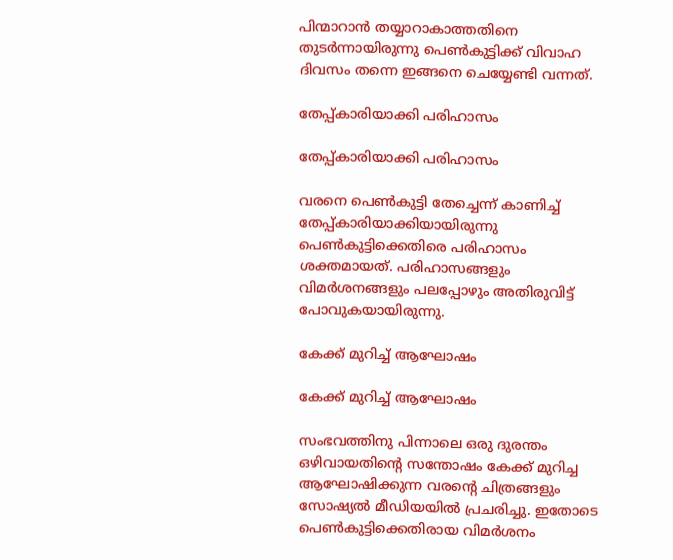പിന്മാറാൻ തയ്യാറാകാത്തതിനെ തുടർന്നായിരുന്നു പെൺകുട്ടിക്ക് വിവാഹ ദിവസം തന്നെ ഇങ്ങനെ ചെയ്യേണ്ടി വന്നത്.

തേപ്പ്കാരിയാക്കി പരിഹാസം

തേപ്പ്കാരിയാക്കി പരിഹാസം

വരനെ പെൺകുട്ടി തേച്ചെന്ന് കാണിച്ച് തേപ്പ്കാരിയാക്കിയായിരുന്നു പെൺകുട്ടിക്കെതിരെ പരിഹാസം ശക്തമായത്. പരിഹാസങ്ങളും വിമർശനങ്ങളും പലപ്പോഴും അതിരുവിട്ട് പോവുകയായിരുന്നു.

കേക്ക് മുറിച്ച് ആഘോഷം

കേക്ക് മുറിച്ച് ആഘോഷം

സംഭവത്തിനു പിന്നാലെ ഒരു ദുരന്തം ഒഴിവായതിന്റെ സന്തോഷം കേക്ക് മുറിച്ച ആഘോഷിക്കുന്ന വരന്റെ ചിത്രങ്ങളും സോഷ്യൽ മീഡിയയിൽ പ്രചരിച്ചു. ഇതോടെ പെൺകുട്ടിക്കെതിരായ വിമർശനം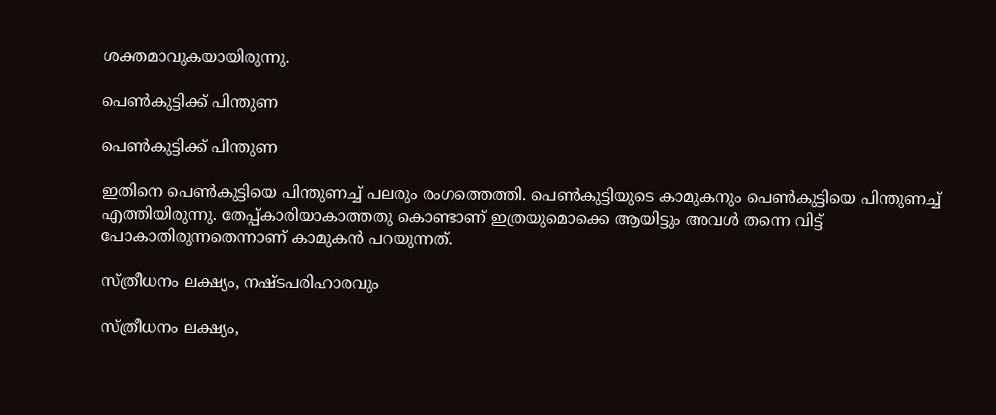ശക്തമാവുകയായിരുന്നു.

പെൺകുട്ടിക്ക് പിന്തുണ

പെൺകുട്ടിക്ക് പിന്തുണ

ഇതിനെ പെൺകുട്ടിയെ പിന്തുണച്ച് പലരും രംഗത്തെത്തി. പെൺകുട്ടിയുടെ കാമുകനും പെൺകുട്ടിയെ പിന്തുണച്ച് എത്തിയിരുന്നു. തേപ്പ്കാരിയാകാത്തതു കൊണ്ടാണ് ഇത്രയുമൊക്കെ ആയിട്ടും അവൾ തന്നെ വിട്ട് പോകാതിരുന്നതെന്നാണ് കാമുകൻ പറയുന്നത്.

സ്ത്രീധനം ലക്ഷ്യം, നഷ്ടപരിഹാരവും

സ്ത്രീധനം ലക്ഷ്യം,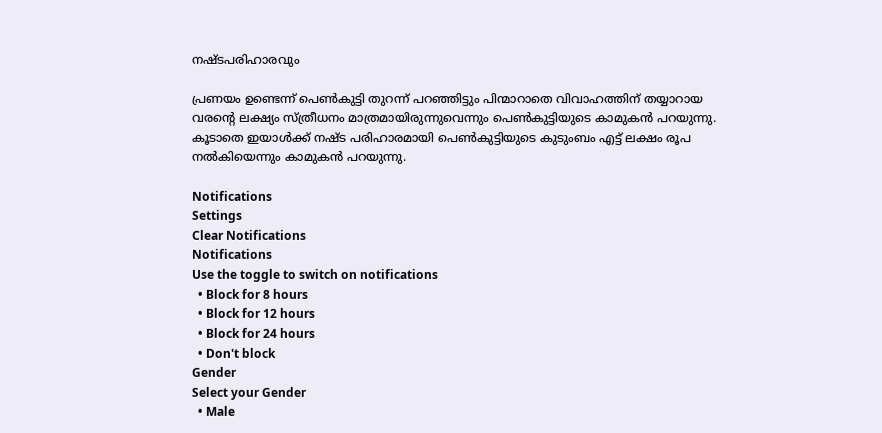നഷ്ടപരിഹാരവും

പ്രണയം ഉണ്ടെന്ന് പെൺകുട്ടി തുറന്ന് പറഞ്ഞിട്ടും പിന്മാറാതെ വിവാഹത്തിന് തയ്യാറായ വരന്റെ ലക്ഷ്യം സ്ത്രീധനം മാത്രമായിരുന്നുവെന്നും പെൺകുട്ടിയുടെ കാമുകൻ പറയുന്നു. കൂടാതെ ഇയാൾക്ക് നഷ്ട പരിഹാരമായി പെൺകുട്ടിയുടെ കുടുംബം എട്ട് ലക്ഷം രൂപ നൽകിയെന്നും കാമുകൻ പറയുന്നു.

Notifications
Settings
Clear Notifications
Notifications
Use the toggle to switch on notifications
  • Block for 8 hours
  • Block for 12 hours
  • Block for 24 hours
  • Don't block
Gender
Select your Gender
  • Male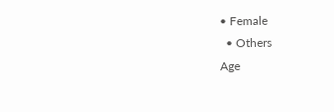• Female
  • Others
Age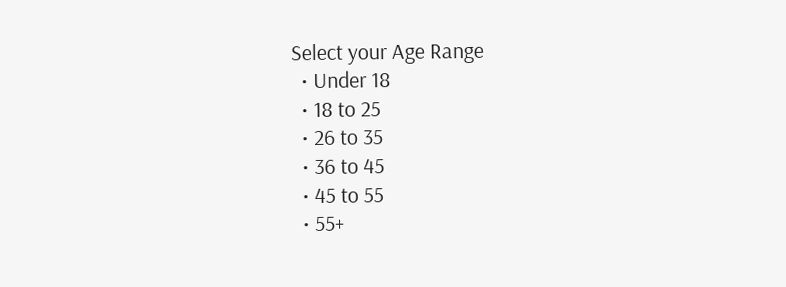Select your Age Range
  • Under 18
  • 18 to 25
  • 26 to 35
  • 36 to 45
  • 45 to 55
  • 55+